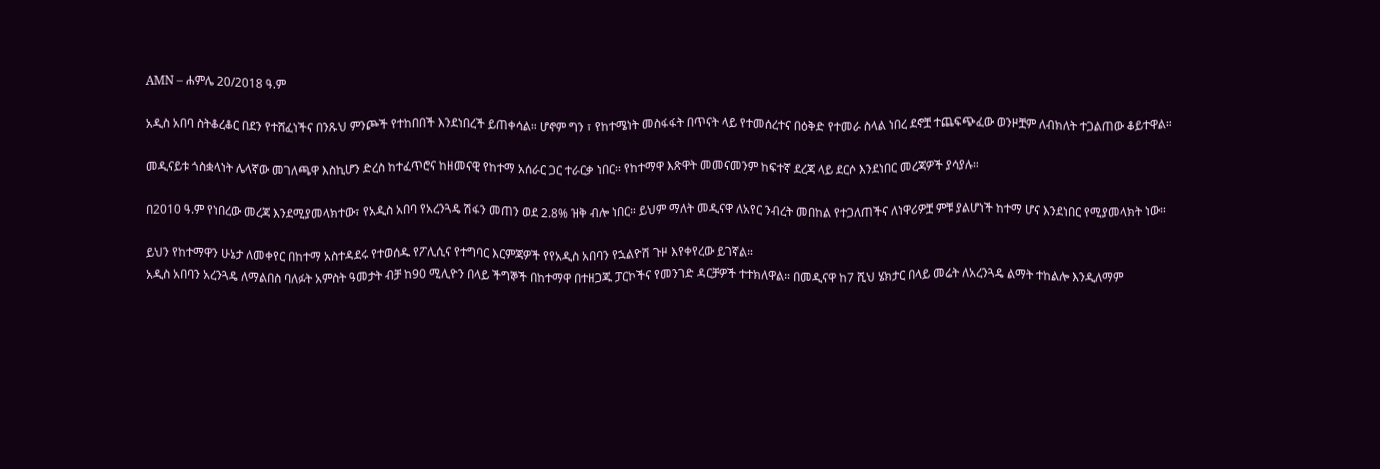AMN – ሐምሌ 20/2018 ዓ.ም

አዲስ አበባ ስትቆረቆር በደን የተሸፈነችና በንጹህ ምንጮች የተከበበች እንደነበረች ይጠቀሳል። ሆኖም ግን ፣ የከተሜነት መስፋፋት በጥናት ላይ የተመሰረተና በዕቅድ የተመራ ስላል ነበረ ደኖቿ ተጨፍጭፈው ወንዞቿም ለብክለት ተጋልጠው ቆይተዋል።

መዲናይቱ ጎስቋላነት ሌላኛው መገለጫዋ እስኪሆን ድረስ ከተፈጥሮና ከዘመናዊ የከተማ አሰራር ጋር ተራርቃ ነበር፡፡ የከተማዋ እጽዋት መመናመንም ከፍተኛ ደረጃ ላይ ደርሶ እንደነበር መረጃዎች ያሳያሉ።

በ2010 ዓ.ም የነበረው መረጃ እንደሚያመላክተው፣ የአዲስ አበባ የአረንጓዴ ሽፋን መጠን ወደ 2.8% ዝቅ ብሎ ነበር። ይህም ማለት መዲናዋ ለአየር ንብረት መበከል የተጋለጠችና ለነዋሪዎቿ ምቹ ያልሆነች ከተማ ሆና እንደነበር የሚያመላክት ነው።

ይህን የከተማዋን ሁኔታ ለመቀየር በከተማ አስተዳደሩ የተወሰዱ የፖሊሲና የተግባር እርምጃዎች የየአዲስ አበባን የኋልዮሽ ጉዞ እየቀየረው ይገኛል።
አዲስ አበባን አረንጓዴ ለማልበስ ባለፉት አምስት ዓመታት ብቻ ከ90 ሚሊዮን በላይ ችግኞች በከተማዋ በተዘጋጁ ፓርኮችና የመንገድ ዳርቻዎች ተተክለዋል። በመዲናዋ ከ7 ሺህ ሄክታር በላይ መሬት ለአረንጓዴ ልማት ተከልሎ እንዲለማም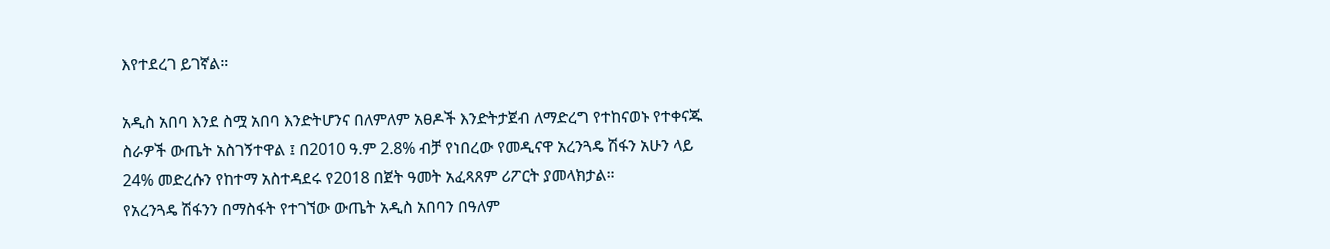እየተደረገ ይገኛል።

አዲስ አበባ እንደ ስሟ አበባ እንድትሆንና በለምለም አፀዶች እንድትታጀብ ለማድረግ የተከናወኑ የተቀናጁ ስራዎች ውጤት አስገኝተዋል ፤ በ2010 ዓ.ም 2.8% ብቻ የነበረው የመዲናዋ አረንጓዴ ሽፋን አሁን ላይ 24% መድረሱን የከተማ አስተዳደሩ የ2018 በጀት ዓመት አፈጻጸም ሪፖርት ያመላክታል።
የአረንጓዴ ሽፋንን በማስፋት የተገኘው ውጤት አዲስ አበባን በዓለም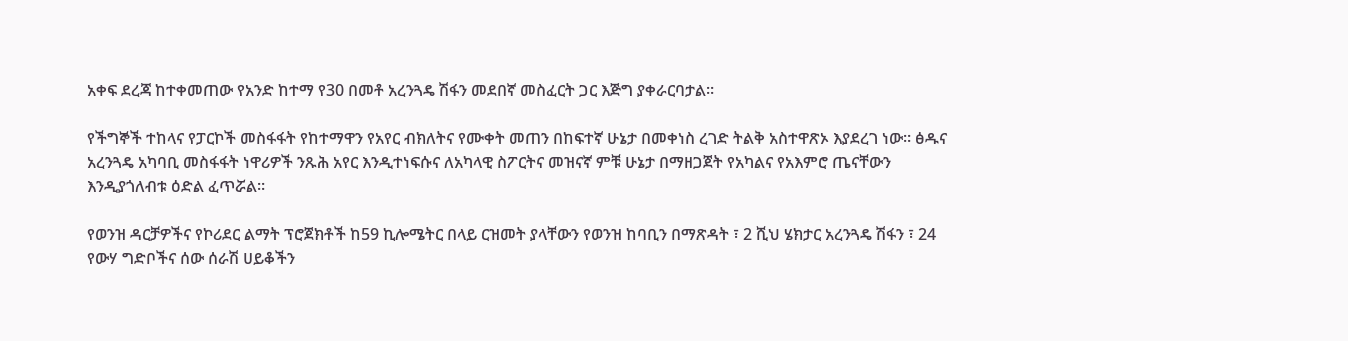አቀፍ ደረጃ ከተቀመጠው የአንድ ከተማ የ30 በመቶ አረንጓዴ ሽፋን መደበኛ መስፈርት ጋር እጅግ ያቀራርባታል።

የችግኞች ተከላና የፓርኮች መስፋፋት የከተማዋን የአየር ብክለትና የሙቀት መጠን በከፍተኛ ሁኔታ በመቀነስ ረገድ ትልቅ አስተዋጽኦ እያደረገ ነው። ፅዱና አረንጓዴ አካባቢ መስፋፋት ነዋሪዎች ንጹሕ አየር እንዲተነፍሱና ለአካላዊ ስፖርትና መዝናኛ ምቹ ሁኔታ በማዘጋጀት የአካልና የአእምሮ ጤናቸውን እንዲያጎለብቱ ዕድል ፈጥሯል።

የወንዝ ዳርቻዎችና የኮሪደር ልማት ፕሮጀክቶች ከ59 ኪሎሜትር በላይ ርዝመት ያላቸውን የወንዝ ከባቢን በማጽዳት ፣ 2 ሺህ ሄክታር አረንጓዴ ሽፋን ፣ 24 የውሃ ግድቦችና ሰው ሰራሽ ሀይቆችን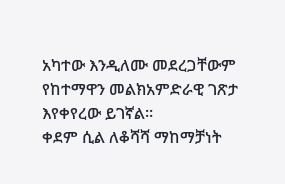አካተው እንዲለሙ መደረጋቸውም የከተማዋን መልክአምድራዊ ገጽታ እየቀየረው ይገኛል።
ቀደም ሲል ለቆሻሻ ማከማቻነት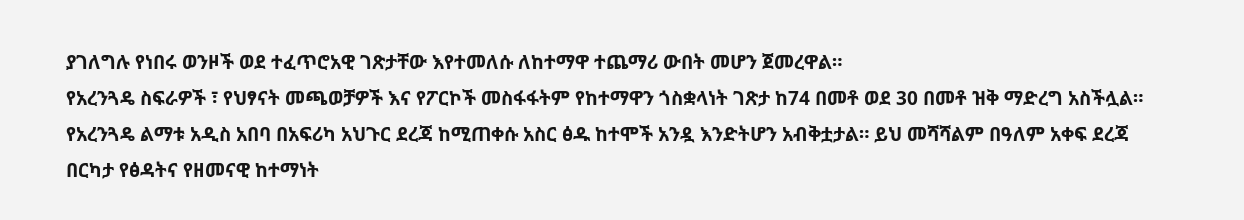ያገለግሉ የነበሩ ወንዞች ወደ ተፈጥሮአዊ ገጽታቸው እየተመለሱ ለከተማዋ ተጨማሪ ውበት መሆን ጀመረዋል።
የአረንጓዴ ስፍራዎች ፣ የህፃናት መጫወቻዎች እና የፖርኮች መስፋፋትም የከተማዋን ጎስቋላነት ገጽታ ከ74 በመቶ ወደ 30 በመቶ ዝቅ ማድረግ አስችሏል።
የአረንጓዴ ልማቱ አዲስ አበባ በአፍሪካ አህጉር ደረጃ ከሚጠቀሱ አስር ፅዱ ከተሞች አንዷ እንድትሆን አብቅቷታል። ይህ መሻሻልም በዓለም አቀፍ ደረጃ በርካታ የፅዳትና የዘመናዊ ከተማነት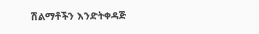ሽልማቶችን እንድትቀዳጅ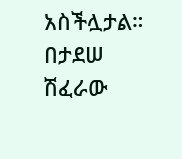አስችሏታል።
በታደሠ ሽፈራው